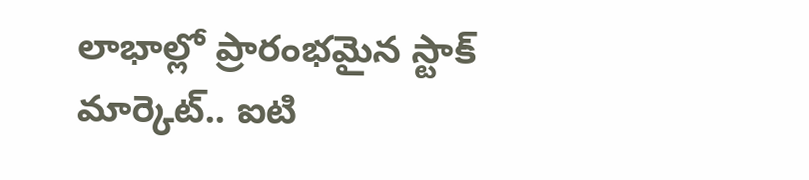లాభాల్లో ప్రారంభమైన స్టాక్ మార్కెట్.. ఐటి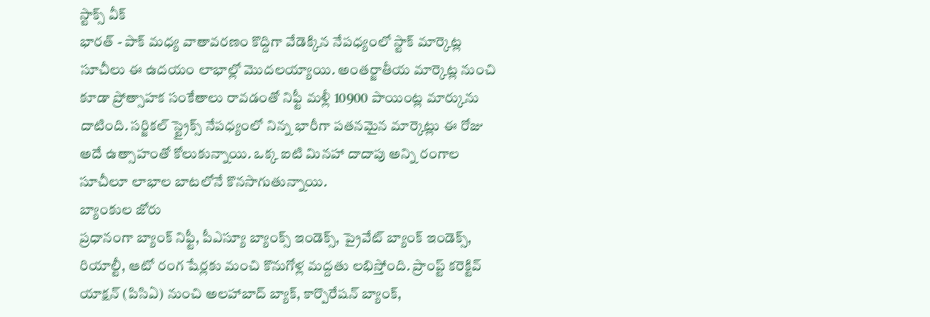స్టాక్స్ వీక్
భారత్ - పాక్ మధ్య వాతావరణం కొద్దిగా వేడెక్కిన నేపధ్యంలో స్టాక్ మార్కెట్ల సూచీలు ఈ ఉదయం లాభాల్లో మొదలయ్యాయి. అంతర్జాతీయ మార్కెట్ల నుంచి కూడా ప్రోత్సాహక సంకేతాలు రావడంతో నిఫ్టీ మళ్లీ 10900 పాయింట్ల మార్కును దాటింది. సర్జికల్ స్ట్రైక్స్ నేపధ్యంలో నిన్న భారీగా పతనమైన మార్కెట్లు ఈ రోజు అదే ఉత్సాహంతో కోలుకున్నాయి. ఒక్క ఐటి మినహా దాదాపు అన్ని రంగాల సూచీలూ లాభాల బాటలోనే కొనసాగుతున్నాయి.
బ్యాంకుల జోరు
ప్రధానంగా బ్యాంక్ నిఫ్టీ, పీఎస్యూ బ్యాంక్స్ ఇండెక్స్, ప్రైవేట్ బ్యాంక్ ఇండెక్స్, రియాల్టీ, ఆటో రంగ షేర్లకు మంచి కొనుగోళ్ల మద్దతు లభిస్తోంది. ప్రాంప్ట్ కరెక్టివ్ యాక్షన్ (పిసిఏ) నుంచి అలహాబాద్ బ్యాక్, కార్పొరేషన్ బ్యాంక్,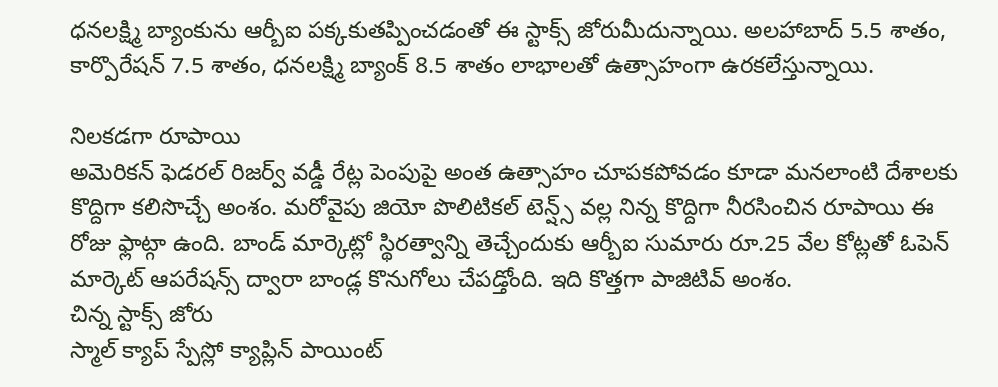ధనలక్ష్మి బ్యాంకును ఆర్బీఐ పక్కకుతప్పించడంతో ఈ స్టాక్స్ జోరుమీదున్నాయి. అలహాబాద్ 5.5 శాతం, కార్పొరేషన్ 7.5 శాతం, ధనలక్ష్మి బ్యాంక్ 8.5 శాతం లాభాలతో ఉత్సాహంగా ఉరకలేస్తున్నాయి.

నిలకడగా రూపాయి
అమెరికన్ ఫెడరల్ రిజర్వ్ వడ్డీ రేట్ల పెంపుపై అంత ఉత్సాహం చూపకపోవడం కూడా మనలాంటి దేశాలకు కొద్దిగా కలిసొచ్చే అంశం. మరోవైపు జియో పొలిటికల్ టెన్ష్స్ వల్ల నిన్న కొద్దిగా నీరసించిన రూపాయి ఈ రోజు ఫ్లాట్గా ఉంది. బాండ్ మార్కెట్లో స్థిరత్వాన్ని తెచ్చేందుకు ఆర్బీఐ సుమారు రూ.25 వేల కోట్లతో ఓపెన్ మార్కెట్ ఆపరేషన్స్ ద్వారా బాండ్ల కొనుగోలు చేపడ్తోంది. ఇది కొత్తగా పాజిటివ్ అంశం.
చిన్న స్టాక్స్ జోరు
స్మాల్ క్యాప్ స్పేస్లో క్యాప్లిన్ పాయింట్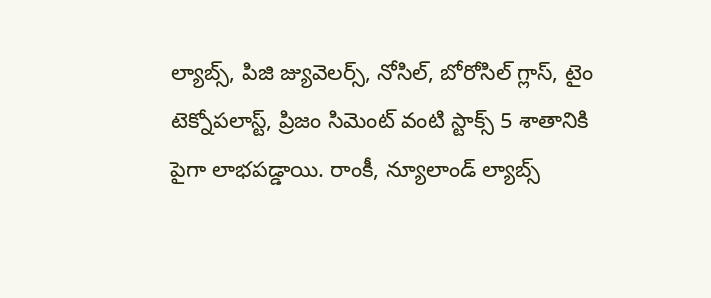ల్యాబ్స్, పిజి జ్యువెలర్స్, నోసిల్, బోరోసిల్ గ్లాస్, టైం టెక్నోపలాస్ట్, ప్రిజం సిమెంట్ వంటి స్టాక్స్ 5 శాతానికి పైగా లాభపడ్డాయి. రాంకీ, న్యూలాండ్ ల్యాబ్స్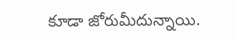కూడా జోరుమీదున్నాయి.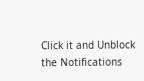Click it and Unblock the Notifications